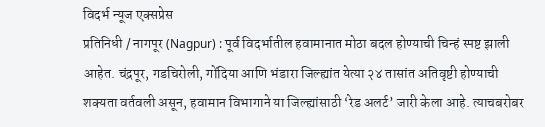विदर्भ न्यूज एक्सप्रेस
प्रतिनिधी / नागपूर (Nagpur) : पूर्व विदर्भातील हवामानात मोठा बदल होण्याची चिन्हं स्पष्ट झाली आहेत. चंद्रपूर, गडचिरोली, गोंदिया आणि भंडारा जिल्ह्यांत येत्या २४ तासांत अतिवृष्टी होण्याची शक्यता वर्तवली असून, हवामान विभागाने या जिल्ह्यांसाठी ‘रेड अलर्ट’ जारी केला आहे. त्याचबरोबर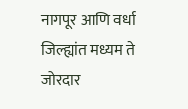नागपूर आणि वर्धा जिल्ह्यांत मध्यम ते जोरदार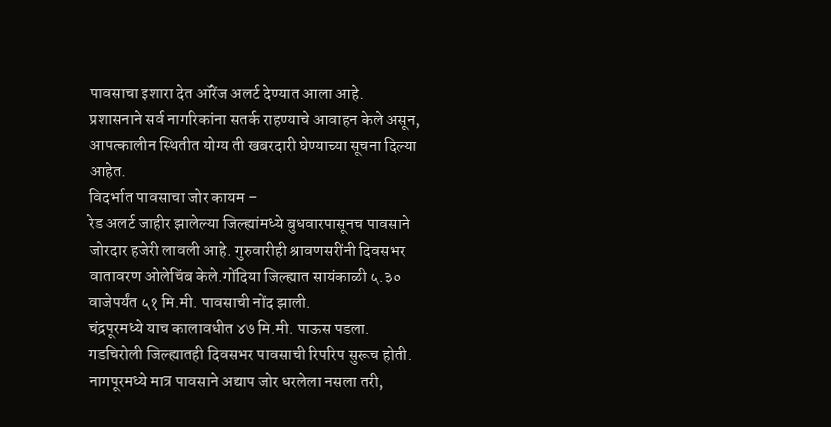पावसाचा इशारा देत ऑरेंज अलर्ट देण्यात आला आहे.
प्रशासनाने सर्व नागरिकांना सतर्क राहण्याचे आवाहन केले असून, आपत्कालीन स्थितीत योग्य ती खबरदारी घेण्याच्या सूचना दिल्या आहेत.
विदर्भात पावसाचा जोर कायम –
रेड अलर्ट जाहीर झालेल्या जिल्ह्यांमध्ये बुधवारपासूनच पावसाने जोरदार हजेरी लावली आहे. गुरुवारीही श्रावणसरींनी दिवसभर वातावरण ओलेचिंब केले.गोंदिया जिल्ह्यात सायंकाळी ५.३० वाजेपर्यंत ५१ मि.मी. पावसाची नोंद झाली.
चंद्रपूरमध्ये याच कालावधीत ४७ मि.मी. पाऊस पडला.
गडचिरोली जिल्ह्यातही दिवसभर पावसाची रिपरिप सुरूच होती.
नागपूरमध्ये मात्र पावसाने अद्याप जोर धरलेला नसला तरी,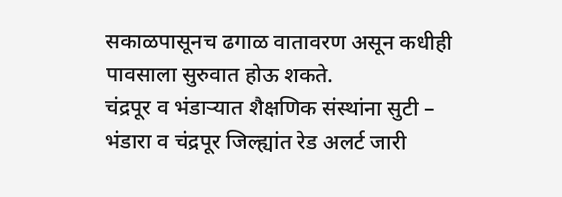सकाळपासूनच ढगाळ वातावरण असून कधीही पावसाला सुरुवात होऊ शकते.
चंद्रपूर व भंडाऱ्यात शैक्षणिक संस्थांना सुटी –
भंडारा व चंद्रपूर जिल्ह्यांत रेड अलर्ट जारी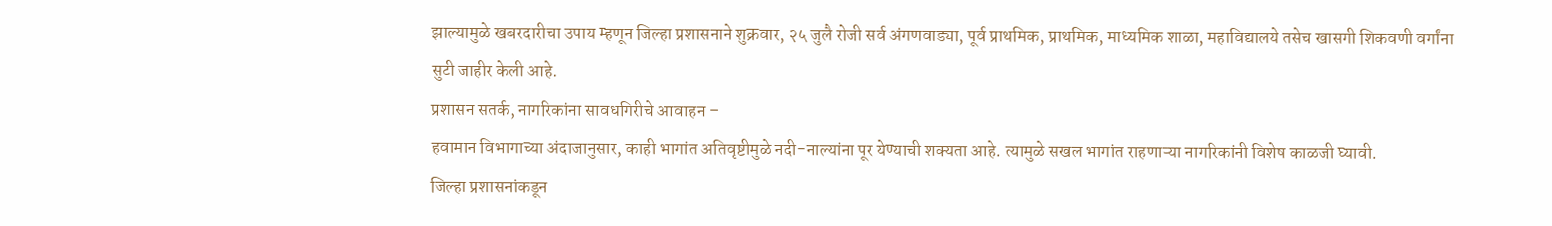झाल्यामुळे खबरदारीचा उपाय म्हणून जिल्हा प्रशासनाने शुक्रवार, २५ जुलै रोजी सर्व अंगणवाड्या, पूर्व प्राथमिक, प्राथमिक, माध्यमिक शाळा, महाविद्यालये तसेच खासगी शिकवणी वर्गांना सुटी जाहीर केली आहे.
प्रशासन सतर्क, नागरिकांना सावधगिरीचे आवाहन –
हवामान विभागाच्या अंदाजानुसार, काही भागांत अतिवृष्टीमुळे नदी-नाल्यांना पूर येण्याची शक्यता आहे. त्यामुळे सखल भागांत राहणाऱ्या नागरिकांनी विशेष काळजी घ्यावी.
जिल्हा प्रशासनांकडून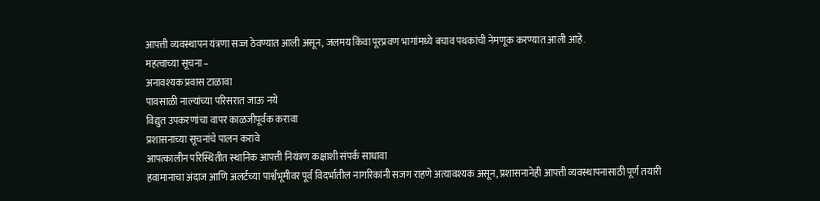आपत्ती व्यवस्थापन यंत्रणा सज्ज ठेवण्यात आली असून, जलमय किंवा पूरप्रवण भागांमध्ये बचाव पथकांची नेमणूक करण्यात आली आहे.
महत्वाच्या सूचना –
अनावश्यक प्रवास टाळावा
पावसाळी नाल्यांच्या परिसरात जाऊ नये
विद्युत उपकरणांचा वापर काळजीपूर्वक करावा
प्रशासनाच्या सूचनांचे पालन करावे
आपत्कालीन परिस्थितीत स्थानिक आपत्ती नियंत्रण कक्षाशी संपर्क साधावा
हवामानाचा अंदाज आणि अलर्टच्या पार्श्वभूमीवर पूर्व विदर्भातील नागरिकांनी सजग राहणे अत्यावश्यक असून, प्रशासनानेही आपत्ती व्यवस्थापनासाठी पूर्ण तयारी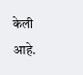केली आहे.